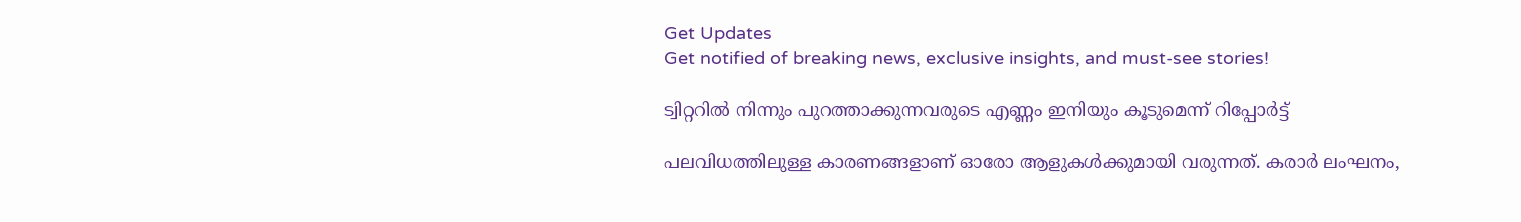Get Updates
Get notified of breaking news, exclusive insights, and must-see stories!

ട്വിറ്ററില്‍ നിന്നും പുറത്താക്കുന്നവരുടെ എണ്ണം ഇനിയും കൂടുമെന്ന് റിപ്പോര്‍ട്ട്

പലവിധത്തിലുള്ള കാരണങ്ങളാണ് ഓരോ ആളുകള്‍ക്കുമായി വരുന്നത്. കരാര്‍ ലംഘനം,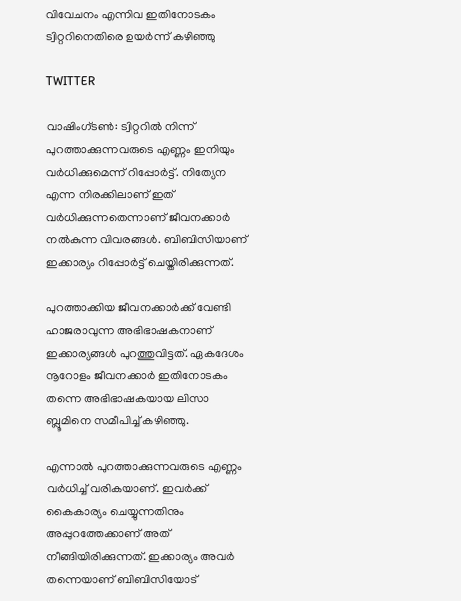വിവേചനം എന്നിവ ഇതിനോടകം ട്വിറ്ററിനെതിരെ ഉയര്‍ന്ന് കഴിഞ്ഞു

TWITTER

വാഷിംഗ്ടണ്‍: ട്വിറ്ററില്‍ നിന്ന് പുറത്താക്കുന്നവരുടെ എണ്ണം ഇനിയും വര്‍ധിക്കുമെന്ന് റിപ്പോര്‍ട്ട്. നിത്യേന എന്ന നിരക്കിലാണ് ഇത് വര്‍ധിക്കുന്നതെന്നാണ് ജീവനക്കാര്‍ നല്‍കുന്ന വിവരങ്ങള്‍. ബിബിസിയാണ് ഇക്കാര്യം റിപ്പോര്‍ട്ട് ചെയ്തിരിക്കുന്നത്.

പുറത്താക്കിയ ജീവനക്കാര്‍ക്ക് വേണ്ടി ഹാജരാവുന്ന അഭിഭാഷകനാണ് ഇക്കാര്യങ്ങള്‍ പുറത്തുവിട്ടത്. ഏകദേശം നൂറോളം ജീവനക്കാര്‍ ഇതിനോടകം തന്നെ അഭിഭാഷകയായ ലിസാ ബ്ലൂമിനെ സമീപിച്ച് കഴിഞ്ഞു.

എന്നാല്‍ പുറത്താക്കുന്നവരുടെ എണ്ണം വര്‍ധിച്ച് വരികയാണ്. ഇവര്‍ക്ക് കൈകാര്യം ചെയ്യുന്നതിനും അപ്പുറത്തേക്കാണ് അത് നീങ്ങിയിരിക്കുന്നത്. ഇക്കാര്യം അവര്‍ തന്നെയാണ് ബിബിസിയോട്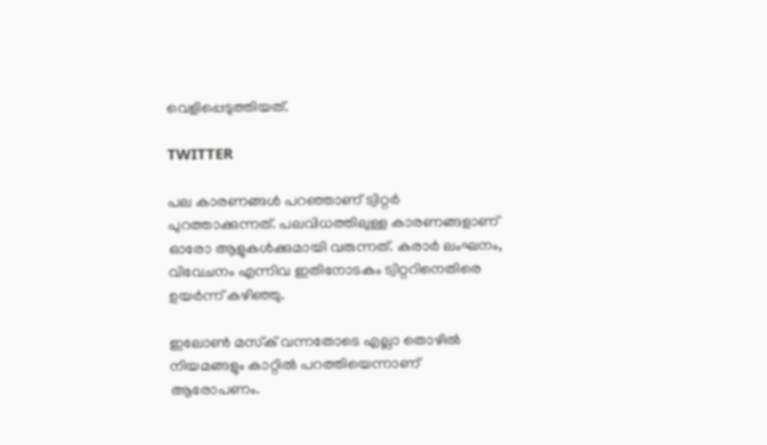വെളിപ്പെടുത്തിയത്.

TWITTER

പല കാരണങ്ങള്‍ പറഞ്ഞാണ് ട്വിറ്റര്‍ പുറത്താക്കുന്നത്. പലവിധത്തിലുള്ള കാരണങ്ങളാണ് ഓരോ ആളുകള്‍ക്കുമായി വരുന്നത്. കരാര്‍ ലംഘനം, വിവേചനം എന്നിവ ഇതിനോടകം ട്വിറ്ററിനെതിരെ ഉയര്‍ന്ന് കഴിഞ്ഞു.

ഇലോണ്‍ മസ്‌ക് വന്നതോടെ എല്ലാ തൊഴില്‍ നിയമങ്ങളും കാറ്റില്‍ പറത്തിയെന്നാണ് ആരോപണം.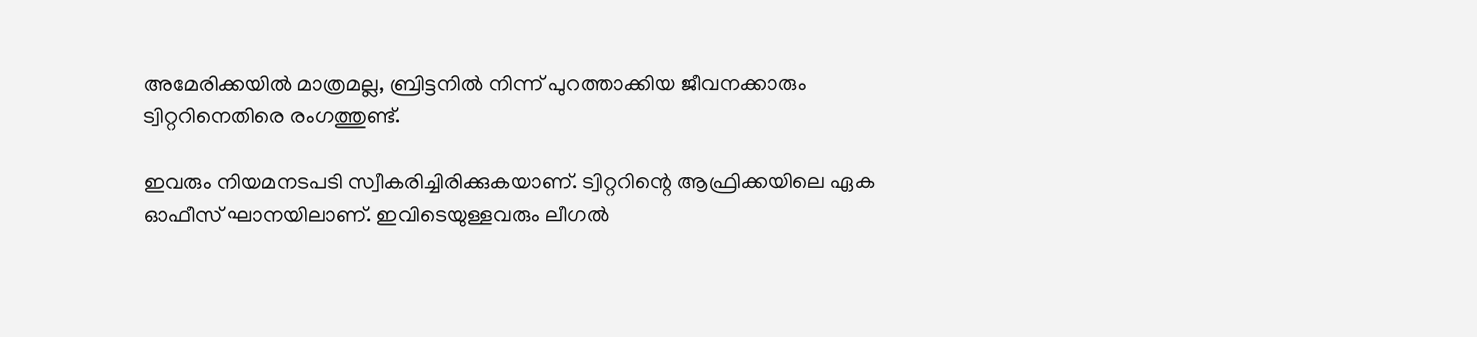അമേരിക്കയില്‍ മാത്രമല്ല, ബ്രിട്ടനില്‍ നിന്ന് പുറത്താക്കിയ ജീവനക്കാരും ട്വിറ്ററിനെതിരെ രംഗത്തുണ്ട്.

ഇവരും നിയമനടപടി സ്വീകരിച്ചിരിക്കുകയാണ്. ട്വിറ്ററിന്റെ ആഫ്രിക്കയിലെ ഏക ഓഫീസ് ഘാനയിലാണ്. ഇവിടെയുള്ളവരും ലീഗല്‍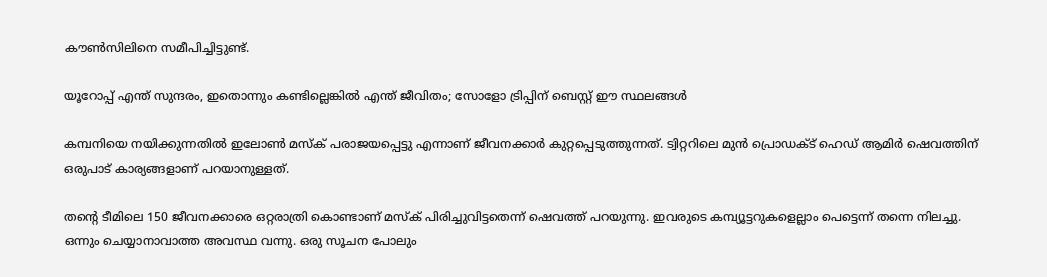കൗണ്‍സിലിനെ സമീപിച്ചിട്ടുണ്ട്.

യൂറോപ്പ് എന്ത് സുന്ദരം, ഇതൊന്നും കണ്ടില്ലെങ്കില്‍ എന്ത് ജീവിതം; സോളോ ട്രിപ്പിന് ബെസ്റ്റ് ഈ സ്ഥലങ്ങള്‍

കമ്പനിയെ നയിക്കുന്നതില്‍ ഇലോണ്‍ മസ്‌ക് പരാജയപ്പെട്ടു എന്നാണ് ജീവനക്കാര്‍ കുറ്റപ്പെടുത്തുന്നത്. ട്വിറ്ററിലെ മുന്‍ പ്രൊഡക്ട് ഹെഡ് ആമിര്‍ ഷെവത്തിന് ഒരുപാട് കാര്യങ്ങളാണ് പറയാനുള്ളത്.

തന്റെ ടീമിലെ 150 ജീവനക്കാരെ ഒറ്റരാത്രി കൊണ്ടാണ് മസ്‌ക് പിരിച്ചുവിട്ടതെന്ന് ഷെവത്ത് പറയുന്നു. ഇവരുടെ കമ്പ്യൂട്ടറുകളെല്ലാം പെട്ടെന്ന് തന്നെ നിലച്ചു. ഒന്നും ചെയ്യാനാവാത്ത അവസ്ഥ വന്നു. ഒരു സൂചന പോലും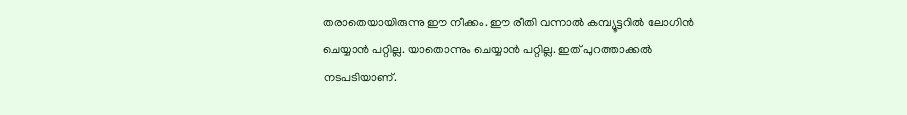തരാതെയായിരുന്നു ഈ നീക്കം. ഈ രീതി വന്നാല്‍ കമ്പ്യൂട്ടറില്‍ ലോഗിന്‍ ചെയ്യാന്‍ പറ്റില്ല. യാതൊന്നും ചെയ്യാന്‍ പറ്റില്ല. ഇത് പുറത്താക്കല്‍ നടപടിയാണ്.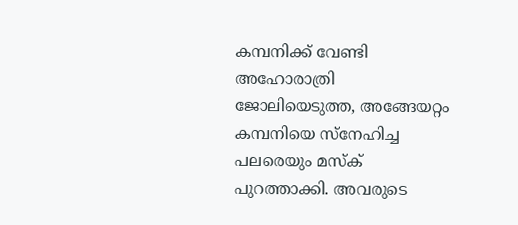കമ്പനിക്ക് വേണ്ടി അഹോരാത്രി ജോലിയെടുത്ത, അങ്ങേയറ്റം കമ്പനിയെ സ്‌നേഹിച്ച പലരെയും മസ്‌ക് പുറത്താക്കി. അവരുടെ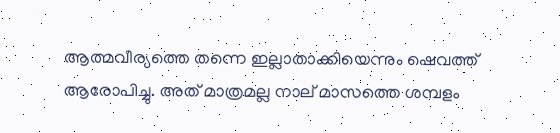ആത്മവീര്യത്തെ തന്നെ ഇല്ലാതാക്കിയെന്നും ഷെവത്ത് ആരോപിച്ചു. അത് മാത്രമല്ല നാല് മാസത്തെ ശമ്പളം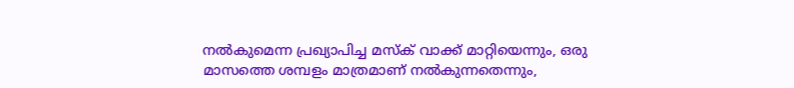നല്‍കുമെന്ന പ്രഖ്യാപിച്ച മസ്‌ക് വാക്ക് മാറ്റിയെന്നും, ഒരു മാസത്തെ ശമ്പളം മാത്രമാണ് നല്‍കുന്നതെന്നും,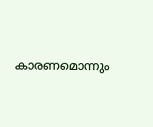കാരണമൊന്നും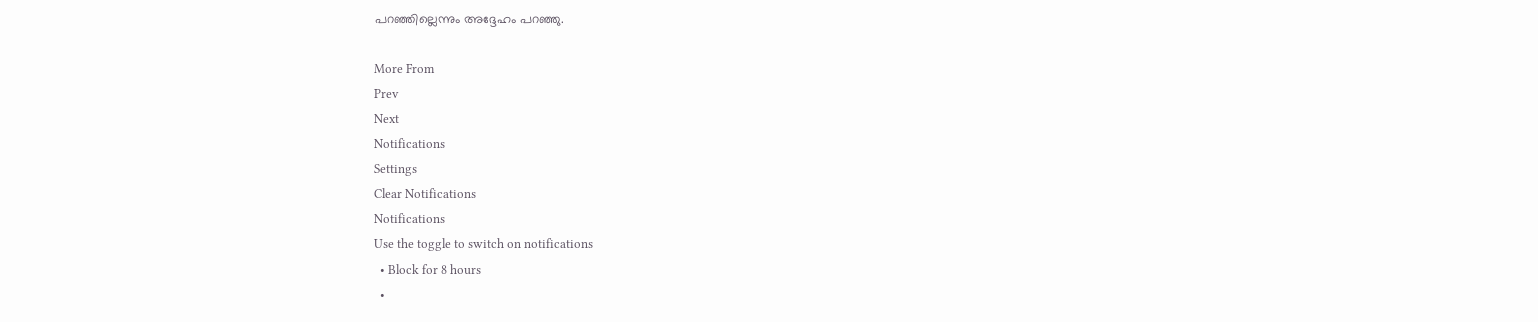പറഞ്ഞില്ലെന്നും അദ്ദേഹം പറഞ്ഞു.

More From
Prev
Next
Notifications
Settings
Clear Notifications
Notifications
Use the toggle to switch on notifications
  • Block for 8 hours
  •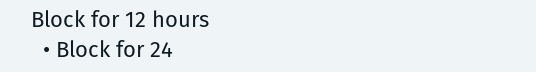Block for 12 hours
  • Block for 24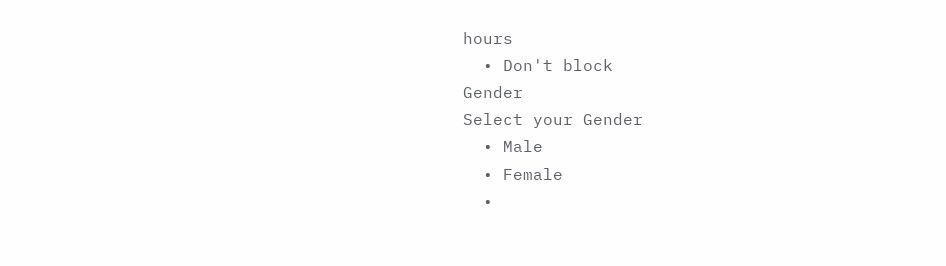hours
  • Don't block
Gender
Select your Gender
  • Male
  • Female
  •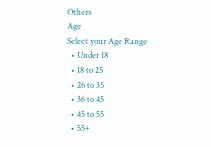Others
Age
Select your Age Range
  • Under 18
  • 18 to 25
  • 26 to 35
  • 36 to 45
  • 45 to 55
  • 55+